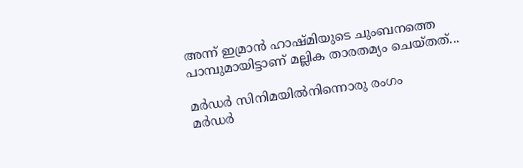അന്ന് ഇമ്രാന്‍ ഹാഷ്മിയുടെ ചുംബനത്തെ പാമ്പുമായിട്ടാണ് മല്ലിക താരതമ്യം ചെയ്തത്...

മര്‍ഡര്‍ സിനിമയില്‍നിന്നൊരു രംഗം
മര്‍ഡര്‍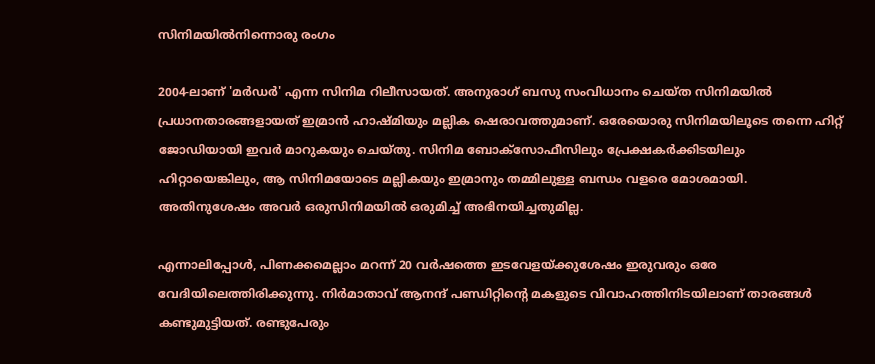സിനിമയില്‍നിന്നൊരു രംഗം

2004-ലാണ് 'മര്‍ഡര്‍' എന്ന സിനിമ റിലീസായത്. അനുരാഗ് ബസു സംവിധാനം ചെയ്ത സിനിമയില്‍ പ്രധാനതാരങ്ങളായത് ഇമ്രാന്‍ ഹാഷ്മിയും മല്ലിക ഷെരാവത്തുമാണ്. ഒരേയൊരു സിനിമയിലൂടെ തന്നെ ഹിറ്റ് ജോഡിയായി ഇവര്‍ മാറുകയും ചെയ്തു. സിനിമ ബോക്‌സോഫീസിലും പ്രേക്ഷകര്‍ക്കിടയിലും ഹിറ്റായെങ്കിലും, ആ സിനിമയോടെ മല്ലികയും ഇമ്രാനും തമ്മിലുള്ള ബന്ധം വളരെ മോശമായി. അതിനുശേഷം അവര്‍ ഒരുസിനിമയില്‍ ഒരുമിച്ച് അഭിനയിച്ചതുമില്ല.

എന്നാലിപ്പോള്‍, പിണക്കമെല്ലാം മറന്ന് 20 വര്‍ഷത്തെ ഇടവേളയ്ക്കുശേഷം ഇരുവരും ഒരേ വേദിയിലെത്തിരിക്കുന്നു. നിര്‍മാതാവ് ആനന്ദ് പണ്ഡിറ്റിന്റെ മകളുടെ വിവാഹത്തിനിടയിലാണ് താരങ്ങള്‍ കണ്ടുമുട്ടിയത്. രണ്ടുപേരും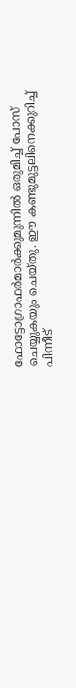ഫോട്ടോഗ്രാഫര്‍മാര്‍ക്കുമുന്നില്‍ ഒരുമിച്ച് പോസ് ചെയ്യുകയും ചെയ്തു. ഈ കണ്ടുമുട്ടലിനെക്കുറിച്ച് പിന്നീട്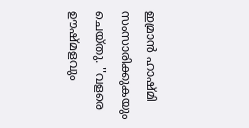ഇമ്രാന്‍ ഹാഷ്മി സംസാരിക്കുകയും ചെയ്തു. ''വളരെ ഊഷ്മളവും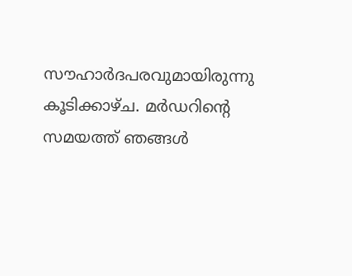സൗഹാര്‍ദപരവുമായിരുന്നു കൂടിക്കാഴ്ച. മര്‍ഡറിന്റെ സമയത്ത് ഞങ്ങള്‍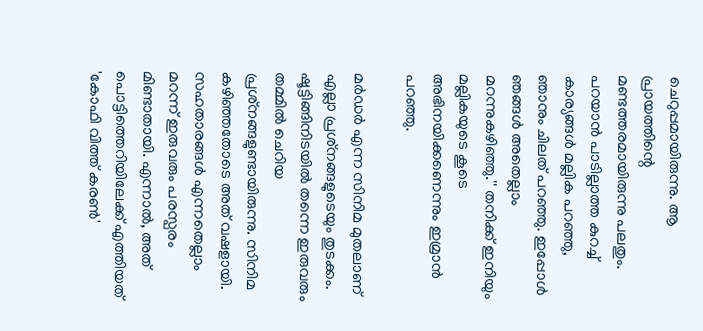ചെറുപ്പമായിരുന്നു. ആ പ്രായത്തിന്റെ മണ്ടത്തരമായിരുന്നു പലതും. പറയാന്‍ പാടില്ലാത്ത കുറച്ച് കാര്യങ്ങള്‍ മല്ലിക പറഞ്ഞു, ഞാനും ചിലത് പറഞ്ഞു. ഇപ്പോള്‍ ഞങ്ങള്‍ അതെല്ലാം മറന്നുകഴിഞ്ഞു.'' തനിക്ക് ഇനിയും മല്ലികയുടെ കൂടെ അഭിനയിക്കണെന്നും ഇമ്രാന്‍ പറഞ്ഞു.

മര്‍ഡര്‍ എന്ന സിനിമ മുതലാണ് എല്ലാ പ്രശ്‌നങ്ങളുടെയും തുടക്കം. ഷൂട്ടിങ്ങിനിടയില്‍ തന്നെ ഇരുവരും തമ്മില്‍ ചെറിയ പ്രശ്‌നങ്ങളുണ്ടായിരുന്നു. സിനിമ കഴിഞ്ഞതോടെ അത് വഷളായി. സഹതാരങ്ങള്‍ എന്നതെല്ലാം മറന്ന് ഇരുവരും പരസ്പരം മിണ്ടാതായി. എന്നാല്‍, അത് പൊട്ടിത്തെറിയിലേക്ക് എത്തിയത് 'കോഫി വിത്ത് കരണ്‍'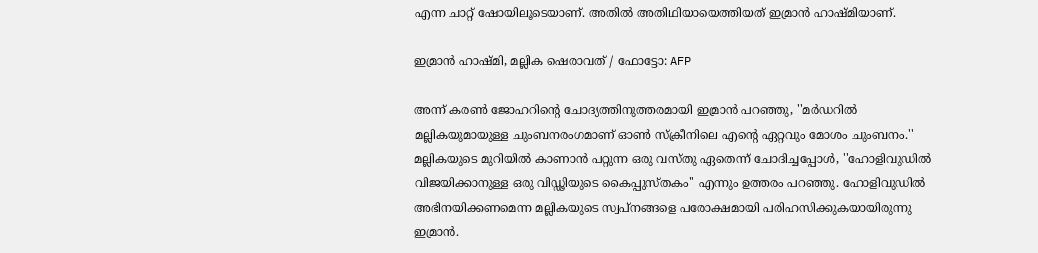എന്ന ചാറ്റ് ഷോയിലൂടെയാണ്. അതില്‍ അതിഥിയായെത്തിയത് ഇമ്രാന്‍ ഹാഷ്മിയാണ്.

ഇമ്രാന്‍ ഹാഷ്മി, മല്ലിക ഷെരാവത് / ഫോട്ടോ: AFP

അന്ന് കരണ്‍ ജോഹറിന്റെ ചോദ്യത്തിനുത്തരമായി ഇമ്രാന്‍ പറഞ്ഞു, ''മര്‍ഡറില്‍ മല്ലികയുമായുള്ള ചുംബനരംഗമാണ് ഓണ്‍ സ്‌ക്രീനിലെ എന്റെ ഏറ്റവും മോശം ചുംബനം.'' മല്ലികയുടെ മുറിയില്‍ കാണാന്‍ പറ്റുന്ന ഒരു വസ്തു ഏതെന്ന് ചോദിച്ചപ്പോള്‍, ''ഹോളിവുഡില്‍ വിജയിക്കാനുള്ള ഒരു വിഡ്ഢിയുടെ കൈപ്പുസ്തകം'' എന്നും ഉത്തരം പറഞ്ഞു. ഹോളിവുഡില്‍ അഭിനയിക്കണമെന്ന മല്ലികയുടെ സ്വപ്‌നങ്ങളെ പരോക്ഷമായി പരിഹസിക്കുകയായിരുന്നു ഇമ്രാന്‍.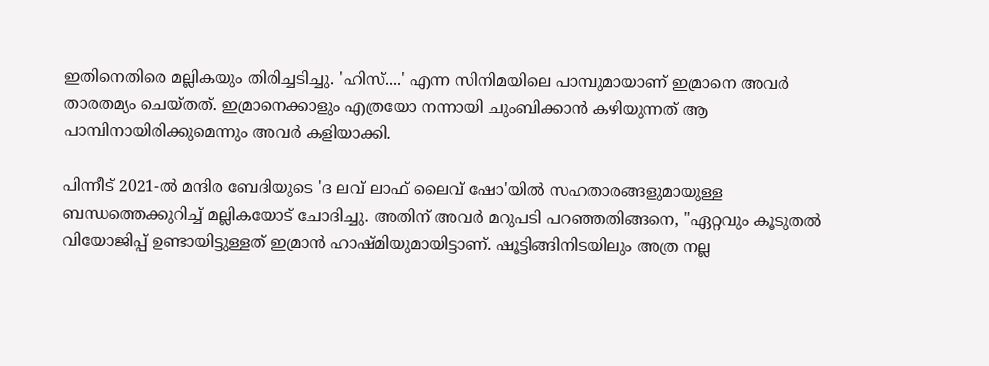ഇതിനെതിരെ മല്ലികയും തിരിച്ചടിച്ചു. 'ഹിസ്....' എന്ന സിനിമയിലെ പാമ്പുമായാണ് ഇമ്രാനെ അവര്‍ താരതമ്യം ചെയ്തത്. ഇമ്രാനെക്കാളും എത്രയോ നന്നായി ചുംബിക്കാന്‍ കഴിയുന്നത് ആ പാമ്പിനായിരിക്കുമെന്നും അവര്‍ കളിയാക്കി.

പിന്നീട് 2021-ല്‍ മന്ദിര ബേദിയുടെ 'ദ ലവ് ലാഫ് ലൈവ് ഷോ'യില്‍ സഹതാരങ്ങളുമായുള്ള ബന്ധത്തെക്കുറിച്ച് മല്ലികയോട് ചോദിച്ചു. അതിന് അവര്‍ മറുപടി പറഞ്ഞതിങ്ങനെ, ''ഏറ്റവും കൂടുതല്‍ വിയോജിപ്പ് ഉണ്ടായിട്ടുള്ളത് ഇമ്രാന്‍ ഹാഷ്മിയുമായിട്ടാണ്. ഷൂട്ടിങ്ങിനിടയിലും അത്ര നല്ല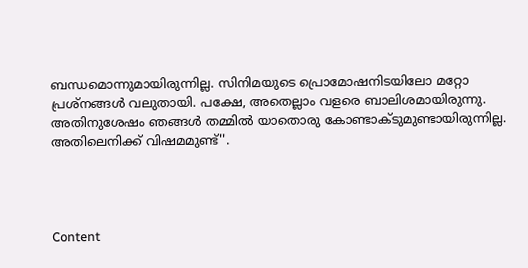ബന്ധമൊന്നുമായിരുന്നില്ല. സിനിമയുടെ പ്രൊമോഷനിടയിലോ മറ്റോ പ്രശ്‌നങ്ങള്‍ വലുതായി. പക്ഷേ, അതെല്ലാം വളരെ ബാലിശമായിരുന്നു. അതിനുശേഷം ഞങ്ങള്‍ തമ്മില്‍ യാതൊരു കോണ്ടാക്ടുമുണ്ടായിരുന്നില്ല. അതിലെനിക്ക് വിഷമമുണ്ട്''.




Content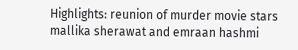Highlights: reunion of murder movie stars mallika sherawat and emraan hashmi